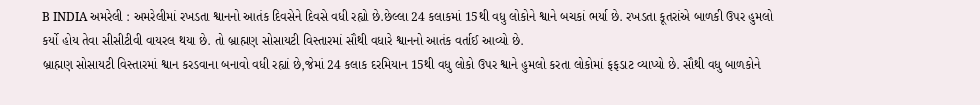B INDIA અમરેલી : અમરેલીમાં રખડતા શ્વાનનો આતંક દિવસેને દિવસે વધી રહ્યો છે.છેલ્લા 24 કલાકમાં 15થી વધુ લોકોને શ્વાને બચકાં ભર્યા છે. રખડતા કૂતરાંએ બાળકી ઉપર હુમલો કર્યો હોય તેવા સીસીટીવી વાયરલ થયા છે. તો બ્રાહ્મણ સોસાયટી વિસ્તારમાં સૌથી વધારે શ્વાનનો આતંક વર્તાઈ આવ્યો છે.
બ્રાહ્મણ સોસાયટી વિસ્તારમાં શ્વાન કરડવાના બનાવો વધી રહ્યાં છે,જેમાં 24 કલાક દરમિયાન 15થી વધુ લોકો ઉપર શ્વાને હુમલો કરતા લોકોમાં ફફડાટ વ્યાપ્યો છે. સૌથી વધુ બાળકોને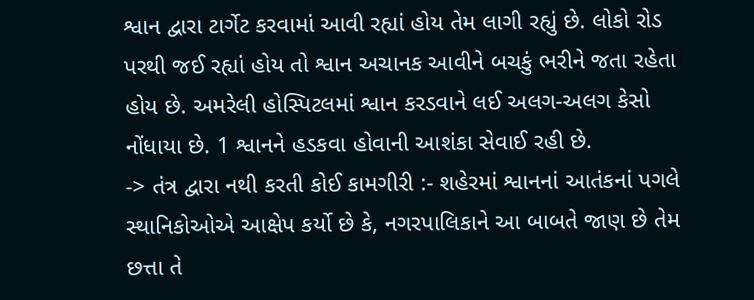શ્વાન દ્વારા ટાર્ગેટ કરવામાં આવી રહ્યાં હોય તેમ લાગી રહ્યું છે. લોકો રોડ પરથી જઈ રહ્યાં હોય તો શ્વાન અચાનક આવીને બચકું ભરીને જતા રહેતા હોય છે. અમરેલી હોસ્પિટલમાં શ્વાન કરડવાને લઈ અલગ-અલગ કેસો નોંધાયા છે. 1 શ્વાનને હડકવા હોવાની આશંકા સેવાઈ રહી છે.
-> તંત્ર દ્વારા નથી કરતી કોઈ કામગીરી :- શહેરમાં શ્વાનનાં આતંકનાં પગલે સ્થાનિકોઓએ આક્ષેપ કર્યો છે કે, નગરપાલિકાને આ બાબતે જાણ છે તેમ છત્તા તે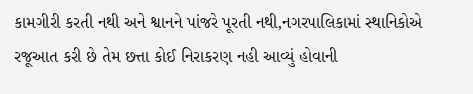કામગીરી કરતી નથી અને શ્વાનને પાંજરે પૂરતી નથી,નગરપાલિકામાં સ્થાનિકોએ રજૂઆત કરી છે તેમ છત્તા કોઈ નિરાકરણ નહી આવ્યું હોવાની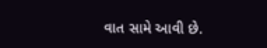વાત સામે આવી છે.